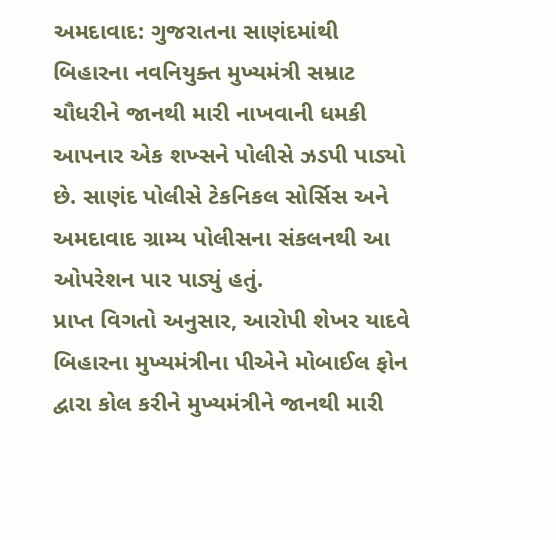અમદાવાદ: ગુજરાતના સાણંદમાંથી બિહારના નવનિયુક્ત મુખ્યમંત્રી સમ્રાટ ચૌધરીને જાનથી મારી નાખવાની ધમકી આપનાર એક શખ્સને પોલીસે ઝડપી પાડ્યો છે. સાણંદ પોલીસે ટેકનિકલ સોર્સિસ અને અમદાવાદ ગ્રામ્ય પોલીસના સંકલનથી આ ઓપરેશન પાર પાડ્યું હતું.
પ્રાપ્ત વિગતો અનુસાર, આરોપી શેખર યાદવે બિહારના મુખ્યમંત્રીના પીએને મોબાઈલ ફોન દ્વારા કોલ કરીને મુખ્યમંત્રીને જાનથી મારી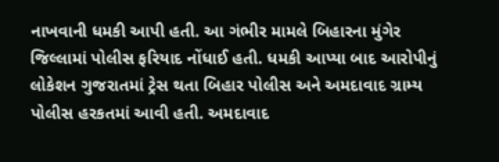નાખવાની ધમકી આપી હતી. આ ગંભીર મામલે બિહારના મુંગેર જિલ્લામાં પોલીસ ફરિયાદ નોંધાઈ હતી. ધમકી આપ્યા બાદ આરોપીનું લોકેશન ગુજરાતમાં ટ્રેસ થતા બિહાર પોલીસ અને અમદાવાદ ગ્રામ્ય પોલીસ હરકતમાં આવી હતી. અમદાવાદ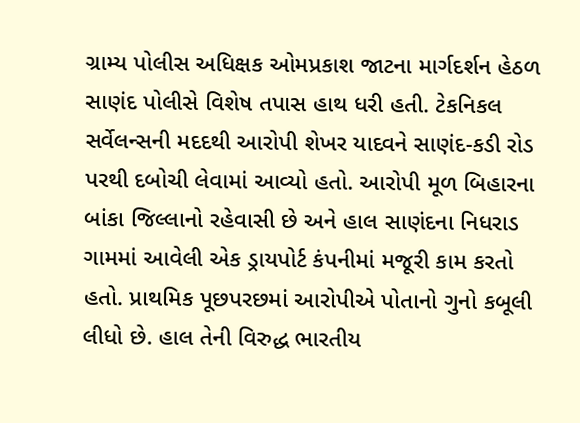ગ્રામ્ય પોલીસ અધિક્ષક ઓમપ્રકાશ જાટના માર્ગદર્શન હેઠળ સાણંદ પોલીસે વિશેષ તપાસ હાથ ધરી હતી. ટેકનિકલ સર્વેલન્સની મદદથી આરોપી શેખર યાદવને સાણંદ-કડી રોડ પરથી દબોચી લેવામાં આવ્યો હતો. આરોપી મૂળ બિહારના બાંકા જિલ્લાનો રહેવાસી છે અને હાલ સાણંદના નિધરાડ ગામમાં આવેલી એક ડ્રાયપોર્ટ કંપનીમાં મજૂરી કામ કરતો હતો. પ્રાથમિક પૂછપરછમાં આરોપીએ પોતાનો ગુનો કબૂલી લીધો છે. હાલ તેની વિરુદ્ધ ભારતીય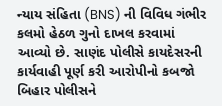ન્યાય સંહિતા (BNS) ની વિવિધ ગંભીર કલમો હેઠળ ગુનો દાખલ કરવામાં આવ્યો છે. સાણંદ પોલીસે કાયદેસરની કાર્યવાહી પૂર્ણ કરી આરોપીનો કબજો બિહાર પોલીસને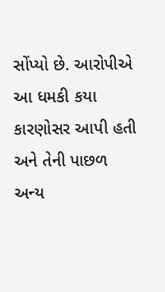સોંપ્યો છે. આરોપીએ આ ધમકી કયા કારણોસર આપી હતી અને તેની પાછળ અન્ય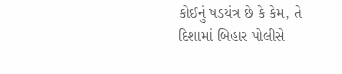કોઈનું ષડયંત્ર છે કે કેમ, તે દિશામાં બિહાર પોલીસે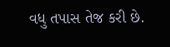વધુ તપાસ તેજ કરી છે.